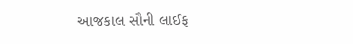આજકાલ સૌની લાઈફ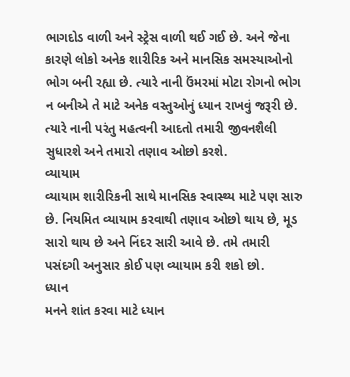ભાગદોડ વાળી અને સ્ટ્રેસ વાળી થઈ ગઈ છે. અને જેના કારણે લોકો અનેક શારીરિક અને માનસિક સમસ્યાઓનો ભોગ બની રહ્યા છે. ત્યારે નાની ઉંમરમાં મોટા રોગનો ભોગ ન બનીએ તે માટે અનેક વસ્તુઓનું ધ્યાન રાખવું જરૂરી છે. ત્યારે નાની પરંતુ મહત્વની આદતો તમારી જીવનશૈલી સુધારશે અને તમારો તણાવ ઓછો કરશે.
વ્યાયામ
વ્યાયામ શારીરિકની સાથે માનસિક સ્વાસ્થ્ય માટે પણ સારુ છે. નિયમિત વ્યાયામ કરવાથી તણાવ ઓછો થાય છે, મૂડ સારો થાય છે અને નિંદર સારી આવે છે. તમે તમારી પસંદગી અનુસાર કોઈ પણ વ્યાયામ કરી શકો છો.
ધ્યાન
મનને શાંત કરવા માટે ધ્યાન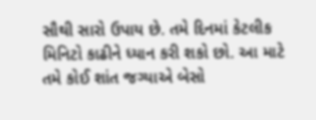સૌથી સારો ઉપાય છે. તમે દિનમાં કેટલીક મિનિટો કાઢીને ધ્યાન કરી શકો છો. આ માટે તમે કોઈ શાંત જગ્યાએ બેસો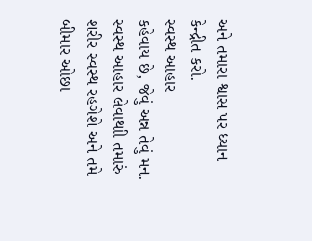અને તમારા શ્વાસ પર ધ્યાન કેન્દ્રીત કરો.
સ્વસ્થ આહાર
કહેવાય છે, જેવું અન્ન તેવું મન. સ્વસ્થ આહાર લેવાથાી તમારું શરીર સ્વસ્થ રહગેશે અને તમે બીમાર ઓછા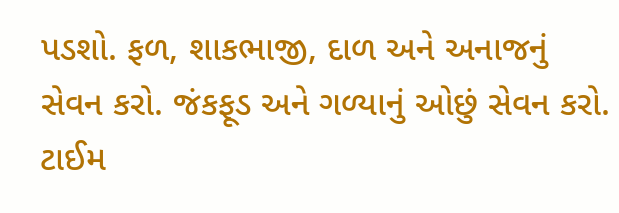પડશો. ફળ, શાકભાજી, દાળ અને અનાજનું સેવન કરો. જંકફૂડ અને ગળ્યાનું ઓછું સેવન કરો.
ટાઈમ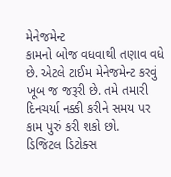મેનેજમેન્ટ
કામનો બોજ વધવાથી તણાવ વધે છે. એટલે ટાઈમ મેનેજમેન્ટ કરવું ખૂબ જ જરૂરી છે. તમે તમારી દિનચર્યા નક્કી કરીને સમય પર કામ પુરું કરી શકો છો.
ડિજિટલ ડિટોક્સ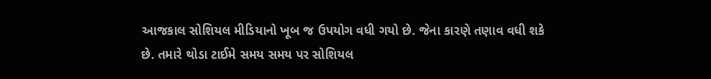આજકાલ સોશિયલ મીડિયાનો ખૂબ જ ઉપયોગ વધી ગયો છે. જેના કારણે તણાવ વધી શકે છે. તમારે થોડા ટાઈમે સમય સમય પર સોશિયલ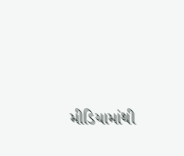મીડિયામાંથી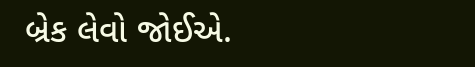બ્રેક લેવો જોઈએ.